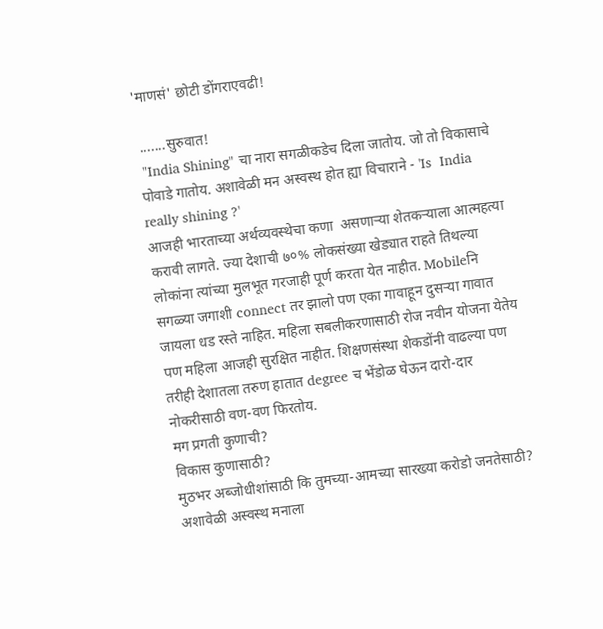'माणसं' छोटी डोंगराएवढी!

 .......सुरुवात!
 "India Shining" चा नारा सगळीकडेच दिला जातोय. जो तो विकासाचे पोवाडे गातोय. अशावेळी मन अस्वस्थ होत ह्या विचाराने - 'Is  India really shining ?'
आजही भारताच्या अर्थव्यवस्थेचा कणा  असणाऱ्या शेतकऱ्याला आत्महत्या करावी लागते. ज्या देशाची ७०% लोकसंख्या खेड्यात राहते तिथल्या लोकांना त्यांच्या मुलभूत गरजाही पूर्ण करता येत नाहीत. Mobileनि सगळ्या जगाशी connect तर झालो पण एका गावाहून दुसऱ्या गावात जायला धड रस्ते नाहित. महिला सबलीकरणासाठी रोज नवीन योजना येतेय पण महिला आजही सुरक्षित नाहीत. शिक्षणसंस्था शेकडोंनी वाढल्या पण तरीही देशातला तरुण हातात degree च भेंडोळ घेऊन दारो-दार नोकरीसाठी वण-वण फिरतोय.
मग प्रगती कुणाची?
विकास कुणासाठी?
मुठभर अब्जोधीशांसाठी कि तुमच्या-आमच्या सारख्या करोडो जनतेसाठी?
अशावेळी अस्वस्थ मनाला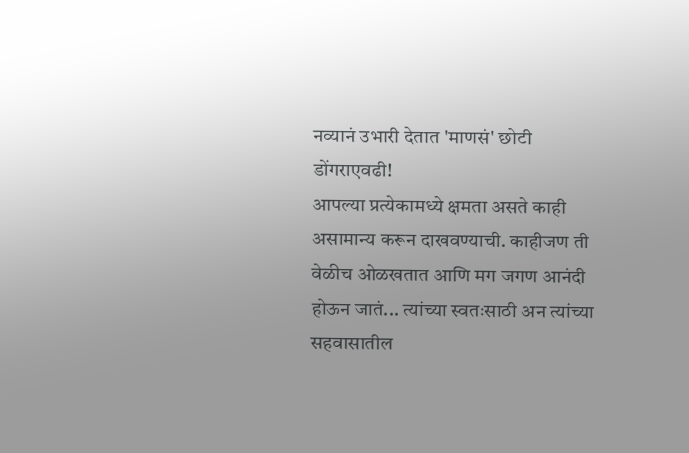नव्यानं उभारी देतात 'माणसं' छोटी डोंगराएवढी!
आपल्या प्रत्येकामध्ये क्षमता असते काही असामान्य करून दाखवण्याची. काहीजण ती वेळीच ओळखतात आणि मग जगण आनंदी होऊन जातं... त्यांच्या स्वतःसाठी अन त्यांच्या सहवासातील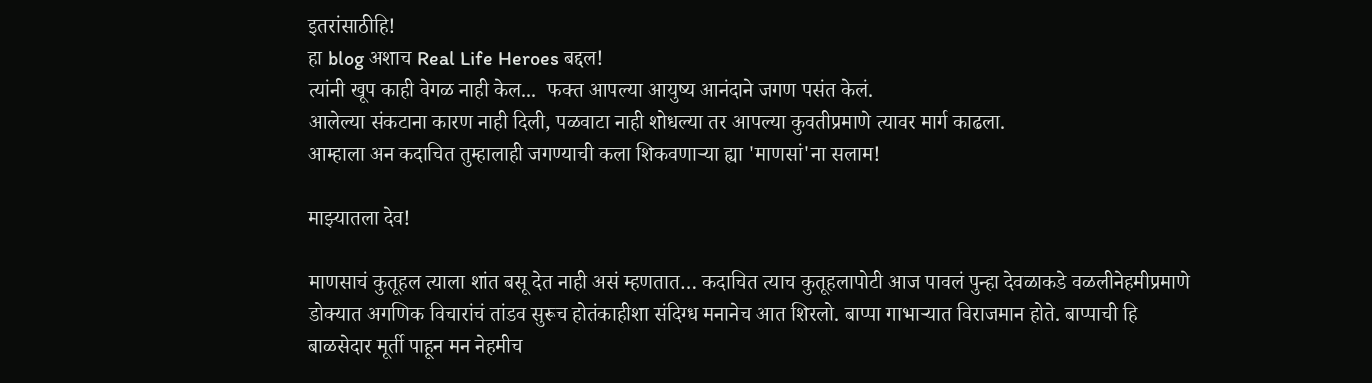इतरांसाठीहि!
हा blog अशाच Real Life Heroes बद्दल!
त्यांनी खूप काही वेगळ नाही केल...  फक्त आपल्या आयुष्य आनंदाने जगण पसंत केलं.
आलेल्या संकटाना कारण नाही दिली, पळवाटा नाही शोधल्या तर आपल्या कुवतीप्रमाणे त्यावर मार्ग काढला.
आम्हाला अन कदाचित तुम्हालाही जगण्याची कला शिकवणाऱ्या ह्या 'माणसां'ना सलाम!

माझ्यातला देव!

माणसाचं कुतूहल त्याला शांत बसू देत नाही असं म्हणतात… कदाचित त्याच कुतूहलापोटी आज पावलं पुन्हा देवळाकडे वळलीनेहमीप्रमाणे डोक्यात अगणिक विचारांचं तांडव सुरूच होतंकाहीशा संदिग्ध मनानेच आत शिरलो. बाप्पा गाभाऱ्यात विराजमान होते. बाप्पाची हि बाळसेदार मूर्ती पाहून मन नेहमीच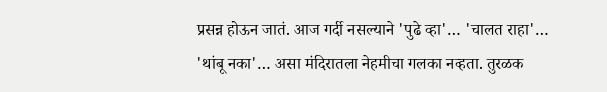प्रसन्न होऊन जातं. आज गर्दी नसल्याने 'पुढे व्हा'… 'चालत राहा'… 'थांबू नका'… असा मंदिरातला नेहमीचा गलका नव्हता. तुरळक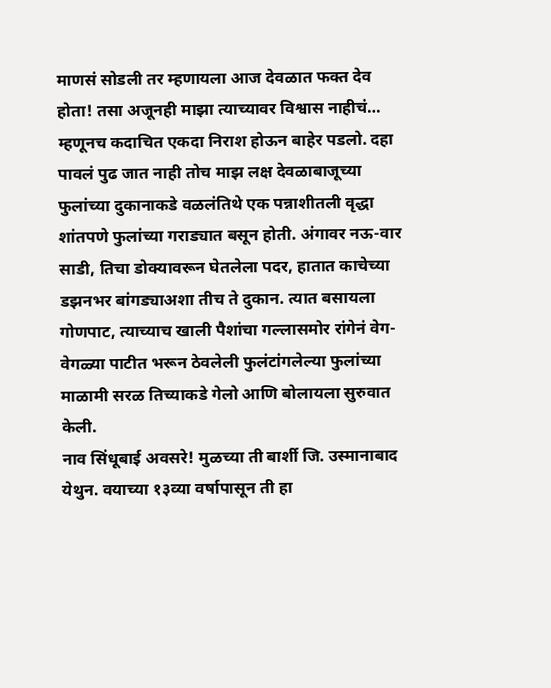माणसं सोडली तर म्हणायला आज देवळात फक्त देव होता! तसा अजूनही माझा त्याच्यावर विश्वास नाहीचं… म्हणूनच कदाचित एकदा निराश होऊन बाहेर पडलो. दहा पावलं पुढ जात नाही तोच माझ लक्ष देवळाबाजूच्या फुलांच्या दुकानाकडे वळलंतिथे एक पन्नाशीतली वृद्धा शांतपणे फुलांच्या गराड्यात बसून होती. अंगावर नऊ-वार साडी, तिचा डोक्यावरून घेतलेला पदर, हातात काचेच्या डझनभर बांगड्याअशा तीच ते दुकान. त्यात बसायला गोणपाट, त्याच्याच खाली पैशांचा गल्लासमोर रांगेनं वेग-वेगळ्या पाटीत भरून ठेवलेली फुलंटांगलेल्या फुलांच्या माळामी सरळ तिच्याकडे गेलो आणि बोलायला सुरुवात केली.
नाव सिंधूबाई अवसरे! मुळच्या ती बार्शी जि. उस्मानाबाद येथुन. वयाच्या १३व्या वर्षापासून ती हा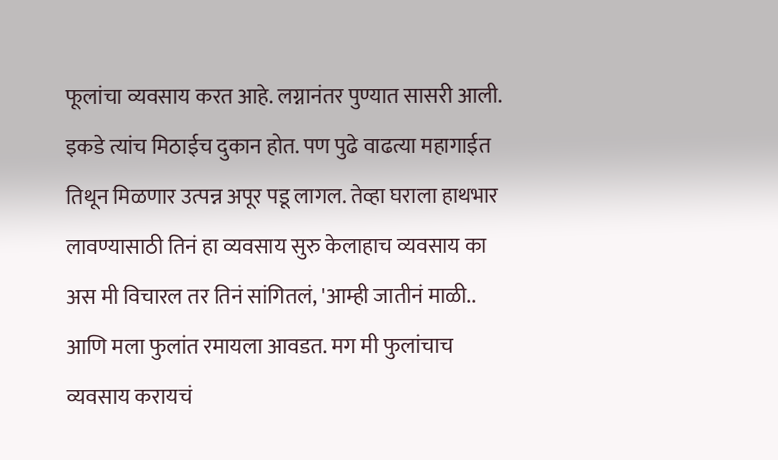फूलांचा व्यवसाय करत आहे. लग्नानंतर पुण्यात सासरी आली. इकडे त्यांच मिठाईच दुकान होत. पण पुढे वाढत्या महागाईत तिथून मिळणार उत्पन्न अपूर पडू लागल. तेव्हा घराला हाथभार लावण्यासाठी तिनं हा व्यवसाय सुरु केलाहाच व्यवसाय का अस मी विचारल तर तिनं सांगितलं, 'आम्ही जातीनं माळी.. आणि मला फुलांत रमायला आवडत. मग मी फुलांचाच व्यवसाय करायचं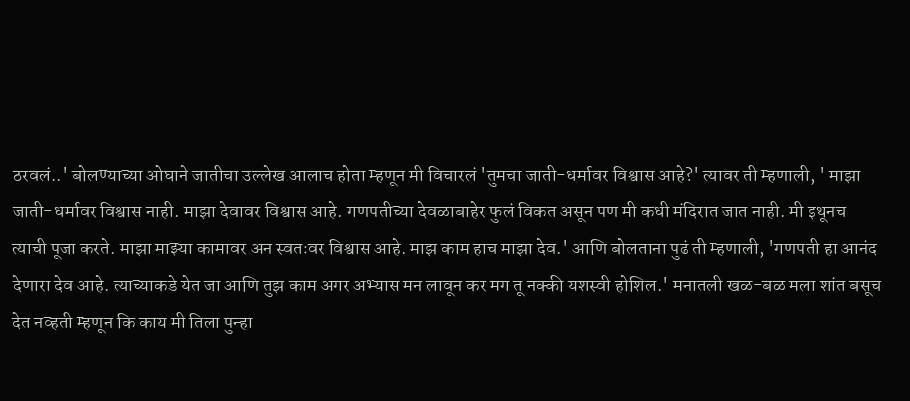ठरवलं..' बोलण्याच्या ओघाने जातीचा उल्लेख आलाच होता म्हणून मी विचारलं 'तुमचा जाती-धर्मावर विश्वास आहे?' त्यावर ती म्हणाली, ' माझा जाती-धर्मावर विश्वास नाही. माझा देवावर विश्वास आहे. गणपतीच्या देवळाबाहेर फुलं विकत असून पण मी कधी मंदिरात जात नाही. मी इथूनच त्याची पूजा करते. माझा माझ्या कामावर अन स्वतःवर विश्वास आहे. माझ काम हाच माझा देव.' आणि बोलताना पुढं ती म्हणाली, 'गणपती हा आनंद देणारा देव आहे. त्याच्याकडे येत जा आणि तुझ काम अगर अभ्यास मन लावून कर मग तू नक्की यशस्वी होशिल.' मनातली खळ-बळ मला शांत बसूच देत नव्हती म्हणून कि काय मी तिला पुन्हा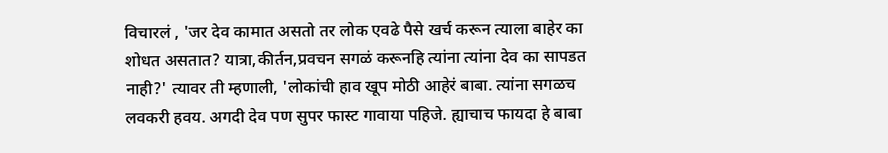विचारलं , 'जर देव कामात असतो तर लोक एवढे पैसे खर्च करून त्याला बाहेर का शोधत असतात? यात्रा,कीर्तन,प्रवचन सगळं करूनहि त्यांना त्यांना देव का सापडत नाही?' त्यावर ती म्हणाली, 'लोकांची हाव खूप मोठी आहेरं बाबा. त्यांना सगळच लवकरी हवय. अगदी देव पण सुपर फास्ट गावाया पहिजे. ह्याचाच फायदा हे बाबा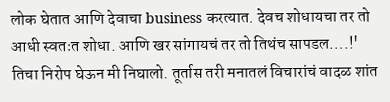लोक घेतात आणि देवाचा business करत्यात. देवच शोधायचा तर तो आधी स्वतःत शोधा. आणि खर सांगायचं तर तो तिथंच सापडल….!'
तिचा निरोप घेऊन मी निघालो. तूर्तास तरी मनातलं विचारांचं वादळ शांत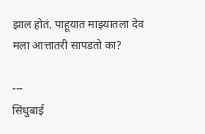झाल होतं. पाहूयात माझ्यातला देव मला आत्तातरी सापडतो का?

---
सिंधुबाई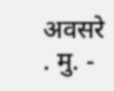अवसरे
. मु. -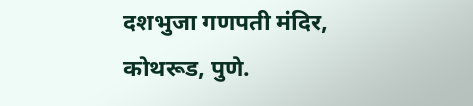दशभुजा गणपती मंदिर,
कोथरूड, पुणे.